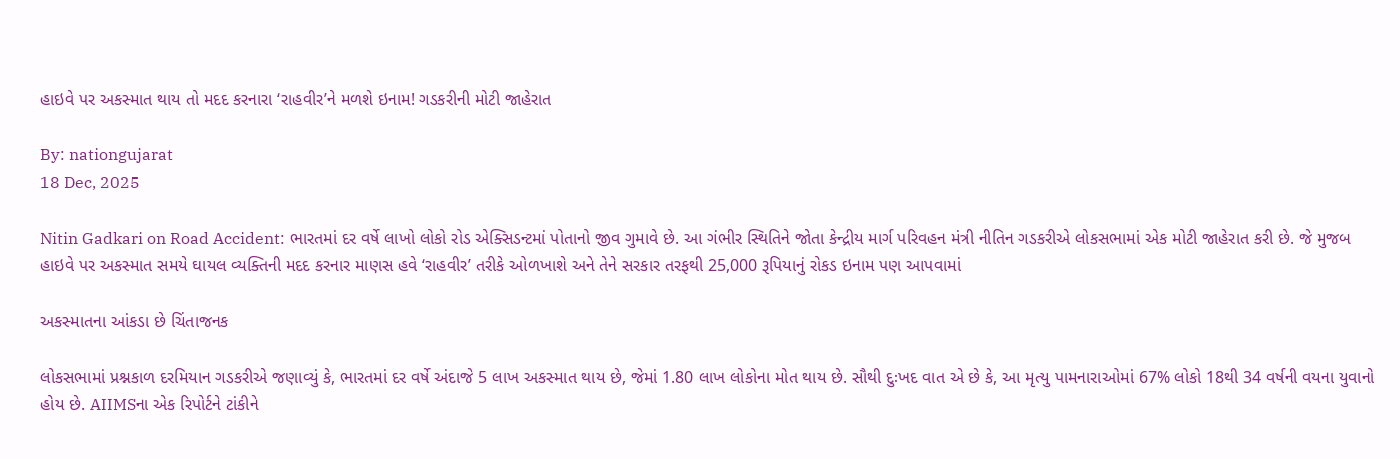હાઇવે પર અકસ્માત થાય તો મદદ કરનારા ‘રાહવીર’ને મળશે ઇનામ! ગડકરીની મોટી જાહેરાત

By: nationgujarat
18 Dec, 2025

Nitin Gadkari on Road Accident: ભારતમાં દર વર્ષે લાખો લોકો રોડ એક્સિડન્ટમાં પોતાનો જીવ ગુમાવે છે. આ ગંભીર સ્થિતિને જોતા કેન્દ્રીય માર્ગ પરિવહન મંત્રી નીતિન ગડકરીએ લોકસભામાં એક મોટી જાહેરાત કરી છે. જે મુજબ હાઇવે પર અકસ્માત સમયે ઘાયલ વ્યક્તિની મદદ કરનાર માણસ હવે ‘રાહવીર’ તરીકે ઓળખાશે અને તેને સરકાર તરફથી 25,000 રૂપિયાનું રોકડ ઇનામ પણ આપવામાં

અકસ્માતના આંકડા છે ચિંતાજનક

લોકસભામાં પ્રશ્નકાળ દરમિયાન ગડકરીએ જણાવ્યું કે, ભારતમાં દર વર્ષે અંદાજે 5 લાખ અકસ્માત થાય છે, જેમાં 1.80 લાખ લોકોના મોત થાય છે. સૌથી દુઃખદ વાત એ છે કે, આ મૃત્યુ પામનારાઓમાં 67% લોકો 18થી 34 વર્ષની વયના યુવાનો હોય છે. AIIMSના એક રિપોર્ટને ટાંકીને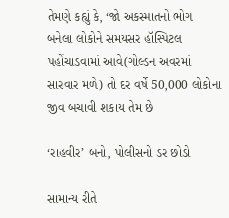તેમણે કહ્યું કે, ‘જો અકસ્માતનો ભોગ બનેલા લોકોને સમયસર હૉસ્પિટલ પહોંચાડવામાં આવે(ગોલ્ડન અવરમાં સારવાર મળે) તો દર વર્ષે 50,000 લોકોના જીવ બચાવી શકાય તેમ છે

‘રાહવીર’ બનો, પોલીસનો ડર છોડો

સામાન્ય રીતે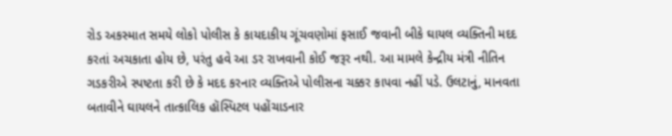રોડ અકસ્માત સમયે લોકો પોલીસ કે કાયદાકીય ગૂંચવણોમાં ફસાઈ જવાની બીકે ઘાયલ વ્યક્તિની મદદ કરતાં અચકાતા હોય છે, પરંતુ હવે આ ડર રાખવાની કોઈ જરૂર નથી. આ મામલે કેન્દ્રીય મંત્રી નીતિન ગડકરીએ સ્પષ્ટતા કરી છે કે મદદ કરનાર વ્યક્તિએ પોલીસના ચક્કર કાપવા નહીં પડે. ઉલટાનું, માનવતા બતાવીને ઘાયલને તાત્કાલિક હૉસ્પિટલ પહોંચાડનાર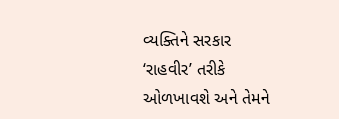વ્યક્તિને સરકાર ‘રાહવીર’ તરીકે ઓળખાવશે અને તેમને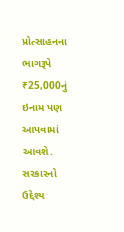પ્રોત્સાહનના ભાગરૂપે ₹25,000નું ઇનામ પણ આપવામાં આવશે. સરકારનો ઉદ્દેશ્ય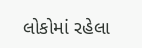લોકોમાં રહેલા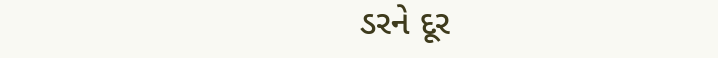ડરને દૂર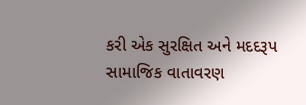કરી એક સુરક્ષિત અને મદદરૂપ સામાજિક વાતાવરણ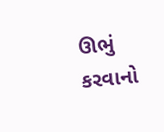ઊભું કરવાનો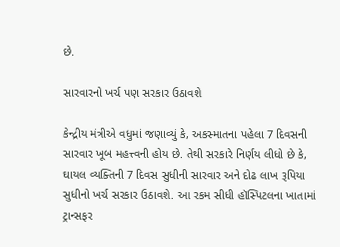છે.

સારવારનો ખર્ચ પણ સરકાર ઉઠાવશે

કેન્દ્રીય મંત્રીએ વધુમાં જણાવ્યું કે, અકસ્માતના પહેલા 7 દિવસની સારવાર ખૂબ મહત્ત્વની હોય છે. તેથી સરકારે નિર્ણય લીધો છે કે, ઘાયલ વ્યક્તિની 7 દિવસ સુધીની સારવાર અને દોઢ લાખ રૂપિયા સુધીનો ખર્ચ સરકાર ઉઠાવશે. આ રકમ સીધી હૉસ્પિટલના ખાતામાં ટ્રાન્સફર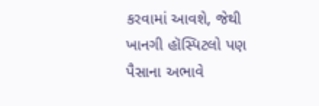કરવામાં આવશે, જેથી ખાનગી હૉસ્પિટલો પણ પૈસાના અભાવે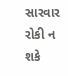સારવાર રોકી ન શકે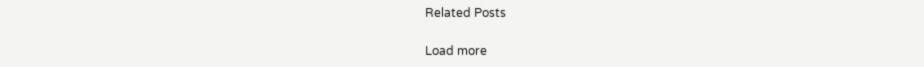Related Posts

Load more